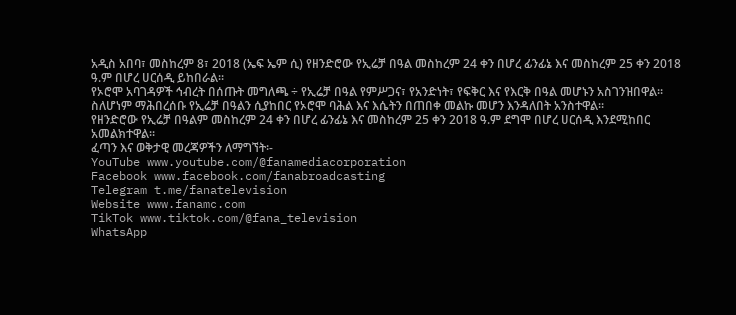አዲስ አበባ፣ መስከረም 8፣ 2018 (ኤፍ ኤም ሲ) የዘንድሮው የኢሬቻ በዓል መስከረም 24 ቀን በሆረ ፊንፊኔ እና መስከረም 25 ቀን 2018 ዓ.ም በሆረ ሀርሰዲ ይከበራል፡፡
የኦሮሞ አባገዳዎች ኅብረት በሰጡት መግለጫ ÷ የኢሬቻ በዓል የምሥጋና፣ የአንድነት፣ የፍቅር እና የእርቅ በዓል መሆኑን አስገንዝበዋል፡፡
ስለሆነም ማሕበረሰቡ የኢሬቻ በዓልን ሲያከበር የኦሮሞ ባሕል እና እሴትን በጠበቀ መልኩ መሆን እንዳለበት አንስተዋል፡፡
የዘንድሮው የኢሬቻ በዓልም መስከረም 24 ቀን በሆረ ፊንፊኔ እና መስከረም 25 ቀን 2018 ዓ.ም ደግሞ በሆረ ሀርሰዲ እንደሚከበር አመልክተዋል፡፡
ፈጣን እና ወቅታዊ መረጃዎችን ለማግኘት፡-
YouTube www.youtube.com/@fanamediacorporation
Facebook www.facebook.com/fanabroadcasting
Telegram t.me/fanatelevision
Website www.fanamc.com
TikTok www.tiktok.com/@fana_television
WhatsApp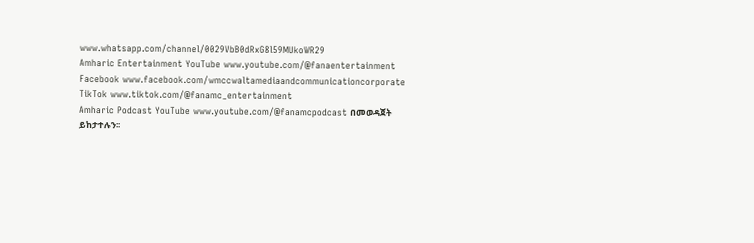www.whatsapp.com/channel/0029VbB0dRxG8l59MUkoWR29
Amharic Entertainment YouTube www.youtube.com/@fanaentertainment
Facebook www.facebook.com/wmccwaltamediaandcommunicationcorporate
TikTok www.tiktok.com/@fanamc_entertainment
Amharic Podcast YouTube www.youtube.com/@fanamcpodcast በመወዳጀት ይከታተሉን፡፡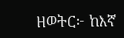ዘወትር፦ ከእኛ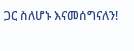ጋር ስለሆኑ እናመሰግናለን!